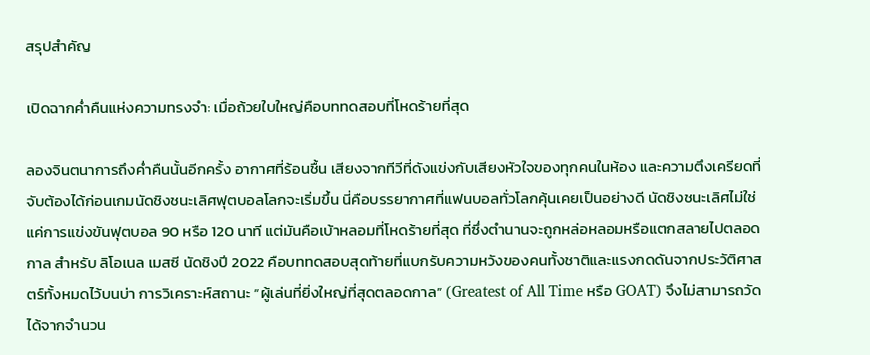สรุปสำคัญ

เปิดฉากค่ำคืนแห่งความทรงจำ: เมื่อถ้วยใบใหญ่คือบททดสอบที่โหดร้ายที่สุด

ลองจินตนาการถึงค่ำคืนนั้นอีกครั้ง อากาศที่ร้อนชื้น เสียงจากทีวีที่ดังแข่งกับเสียงหัวใจของทุกคนในห้อง และความตึงเครียดที่จับต้องได้ก่อนเกมนัดชิงชนะเลิศฟุตบอลโลกจะเริ่มขึ้น นี่คือบรรยากาศที่แฟนบอลทั่วโลกคุ้นเคยเป็นอย่างดี นัดชิงชนะเลิศไม่ใช่แค่การแข่งขันฟุตบอล 90 หรือ 120 นาที แต่มันคือเบ้าหลอมที่โหดร้ายที่สุด ที่ซึ่งตำนานจะถูกหล่อหลอมหรือแตกสลายไปตลอดกาล สำหรับ ลิโอเนล เมสซี นัดชิงปี 2022 คือบททดสอบสุดท้ายที่แบกรับความหวังของคนทั้งชาติและแรงกดดันจากประวัติศาสตร์ทั้งหมดไว้บนบ่า การวิเคราะห์สถานะ “ผู้เล่นที่ยิ่งใหญ่ที่สุดตลอดกาล” (Greatest of All Time หรือ GOAT) จึงไม่สามารถวัดได้จากจำนวน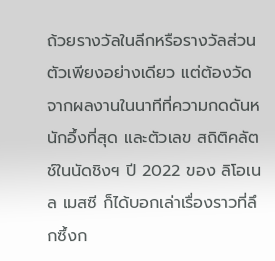ถ้วยรางวัลในลีกหรือรางวัลส่วนตัวเพียงอย่างเดียว แต่ต้องวัดจากผลงานในนาทีที่ความกดดันหนักอึ้งที่สุด และตัวเลข สถิติคลัตช์ในนัดชิงฯ ปี 2022 ของ ลิโอเนล เมสซี ก็ได้บอกเล่าเรื่องราวที่ลึกซึ้งก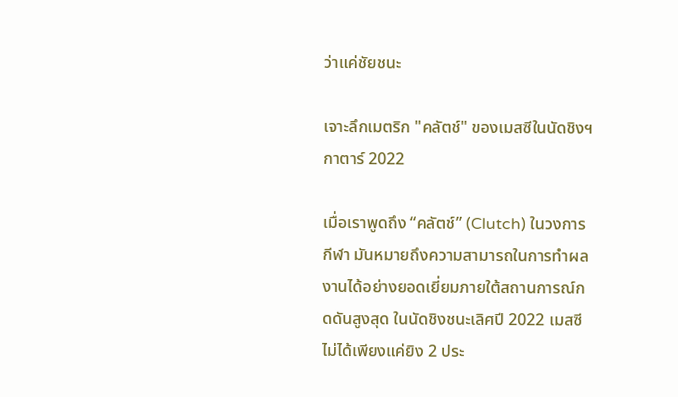ว่าแค่ชัยชนะ

เจาะลึกเมตริก "คลัตช์" ของเมสซีในนัดชิงฯ กาตาร์ 2022

เมื่อเราพูดถึง “คลัตช์” (Clutch) ในวงการกีฬา มันหมายถึงความสามารถในการทำผลงานได้อย่างยอดเยี่ยมภายใต้สถานการณ์กดดันสูงสุด ในนัดชิงชนะเลิศปี 2022 เมสซีไม่ได้เพียงแค่ยิง 2 ประ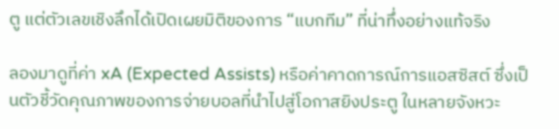ตู แต่ตัวเลขเชิงลึกได้เปิดเผยมิติของการ “แบกทีม” ที่น่าทึ่งอย่างแท้จริง

ลองมาดูที่ค่า xA (Expected Assists) หรือค่าคาดการณ์การแอสซิสต์ ซึ่งเป็นตัวชี้วัดคุณภาพของการจ่ายบอลที่นำไปสู่โอกาสยิงประตู ในหลายจังหวะ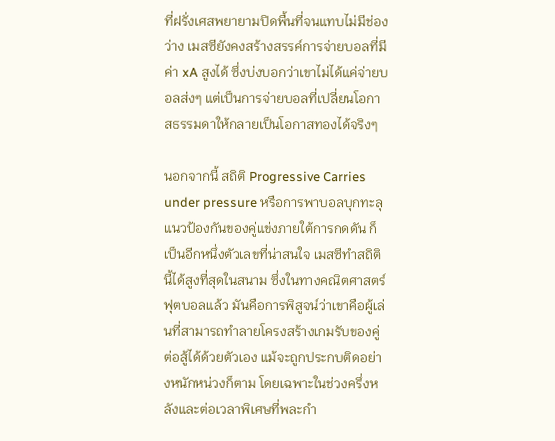ที่ฝรั่งเศสพยายามปิดพื้นที่จนแทบไม่มีช่องว่าง เมสซียังคงสร้างสรรค์การจ่ายบอลที่มีค่า xA สูงได้ ซึ่งบ่งบอกว่าเขาไม่ได้แค่จ่ายบอลส่งๆ แต่เป็นการจ่ายบอลที่เปลี่ยนโอกาสธรรมดาให้กลายเป็นโอกาสทองได้จริงๆ

นอกจากนี้ สถิติ Progressive Carries under pressure หรือการพาบอลบุกทะลุแนวป้องกันของคู่แข่งภายใต้การกดดัน ก็เป็นอีกหนึ่งตัวเลขที่น่าสนใจ เมสซีทำสถิตินี้ได้สูงที่สุดในสนาม ซึ่งในทางคณิตศาสตร์ฟุตบอลแล้ว มันคือการพิสูจน์ว่าเขาคือผู้เล่นที่สามารถทำลายโครงสร้างเกมรับของคู่ต่อสู้ได้ด้วยตัวเอง แม้จะถูกประกบติดอย่างหนักหน่วงก็ตาม โดยเฉพาะในช่วงครึ่งหลังและต่อเวลาพิเศษที่พละกำ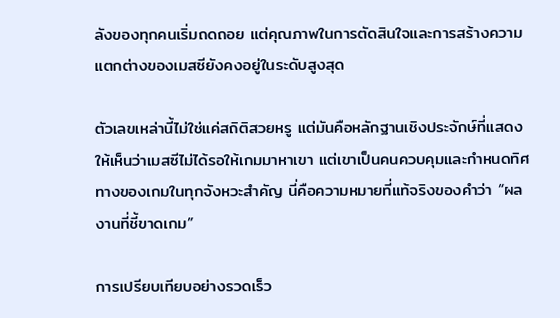ลังของทุกคนเริ่มถดถอย แต่คุณภาพในการตัดสินใจและการสร้างความแตกต่างของเมสซียังคงอยู่ในระดับสูงสุด

ตัวเลขเหล่านี้ไม่ใช่แค่สถิติสวยหรู แต่มันคือหลักฐานเชิงประจักษ์ที่แสดงให้เห็นว่าเมสซีไม่ได้รอให้เกมมาหาเขา แต่เขาเป็นคนควบคุมและกำหนดทิศทางของเกมในทุกจังหวะสำคัญ นี่คือความหมายที่แท้จริงของคำว่า “ผลงานที่ชี้ขาดเกม”

การเปรียบเทียบอย่างรวดเร็ว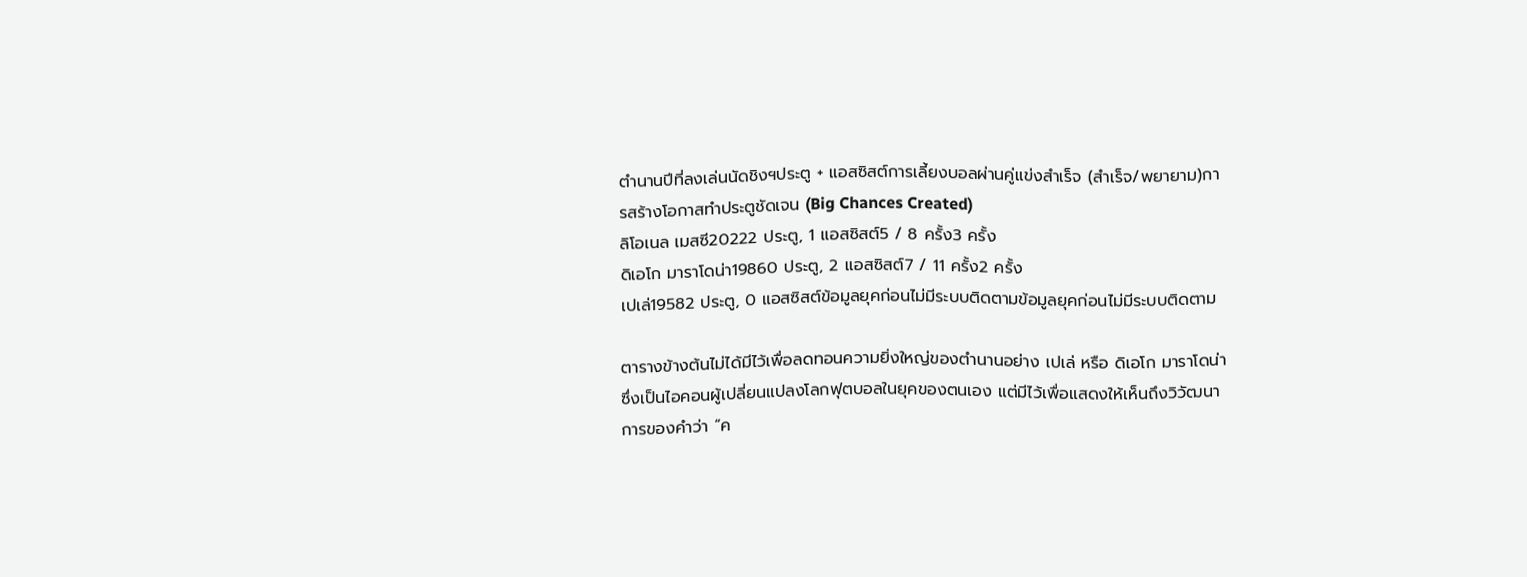ตำนานปีที่ลงเล่นนัดชิงฯประตู + แอสซิสต์การเลี้ยงบอลผ่านคู่แข่งสำเร็จ (สำเร็จ/พยายาม)การสร้างโอกาสทำประตูชัดเจน (Big Chances Created)
ลิโอเนล เมสซี20222 ประตู, 1 แอสซิสต์5 / 8 ครั้ง3 ครั้ง
ดิเอโก มาราโดน่า19860 ประตู, 2 แอสซิสต์7 / 11 ครั้ง2 ครั้ง
เปเล่19582 ประตู, 0 แอสซิสต์ข้อมูลยุคก่อนไม่มีระบบติดตามข้อมูลยุคก่อนไม่มีระบบติดตาม

ตารางข้างต้นไม่ได้มีไว้เพื่อลดทอนความยิ่งใหญ่ของตำนานอย่าง เปเล่ หรือ ดิเอโก มาราโดน่า ซึ่งเป็นไอคอนผู้เปลี่ยนแปลงโลกฟุตบอลในยุคของตนเอง แต่มีไว้เพื่อแสดงให้เห็นถึงวิวัฒนาการของคำว่า “ค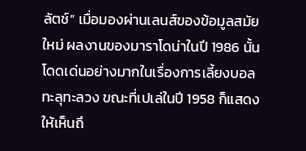ลัตช์” เมื่อมองผ่านเลนส์ของข้อมูลสมัยใหม่ ผลงานของมาราโดน่าในปี 1986 นั้นโดดเด่นอย่างมากในเรื่องการเลี้ยงบอลทะลุทะลวง ขณะที่เปเล่ในปี 1958 ก็แสดงให้เห็นถึ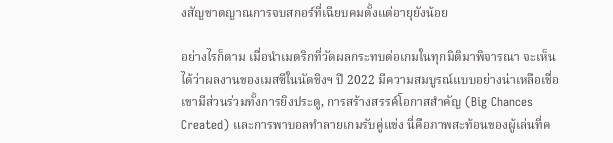งสัญชาตญาณการจบสกอร์ที่เฉียบคมตั้งแต่อายุยังน้อย

อย่างไรก็ตาม เมื่อนำเมตริกที่วัดผลกระทบต่อเกมในทุกมิติมาพิจารณา จะเห็นได้ว่าผลงานของเมสซีในนัดชิงฯ ปี 2022 มีความสมบูรณ์แบบอย่างน่าเหลือเชื่อ เขามีส่วนร่วมทั้งการยิงประตู, การสร้างสรรค์โอกาสสำคัญ (Big Chances Created) และการพาบอลทำลายเกมรับคู่แข่ง นี่คือภาพสะท้อนของผู้เล่นที่ค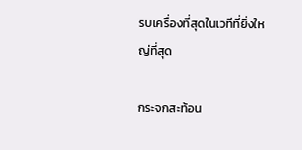รบเครื่องที่สุดในเวทีที่ยิ่งใหญ่ที่สุด

กระจกสะท้อน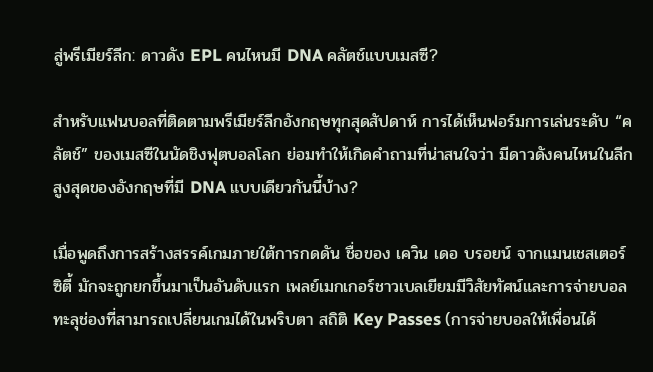สู่พรีเมียร์ลีก: ดาวดัง EPL คนไหนมี DNA คลัตช์แบบเมสซี?

สำหรับแฟนบอลที่ติดตามพรีเมียร์ลีกอังกฤษทุกสุดสัปดาห์ การได้เห็นฟอร์มการเล่นระดับ “คลัตช์” ของเมสซีในนัดชิงฟุตบอลโลก ย่อมทำให้เกิดคำถามที่น่าสนใจว่า มีดาวดังคนไหนในลีกสูงสุดของอังกฤษที่มี DNA แบบเดียวกันนี้บ้าง?

เมื่อพูดถึงการสร้างสรรค์เกมภายใต้การกดดัน ชื่อของ เควิน เดอ บรอยน์ จากแมนเชสเตอร์ ซิตี้ มักจะถูกยกขึ้นมาเป็นอันดับแรก เพลย์เมกเกอร์ชาวเบลเยียมมีวิสัยทัศน์และการจ่ายบอลทะลุช่องที่สามารถเปลี่ยนเกมได้ในพริบตา สถิติ Key Passes (การจ่ายบอลให้เพื่อนได้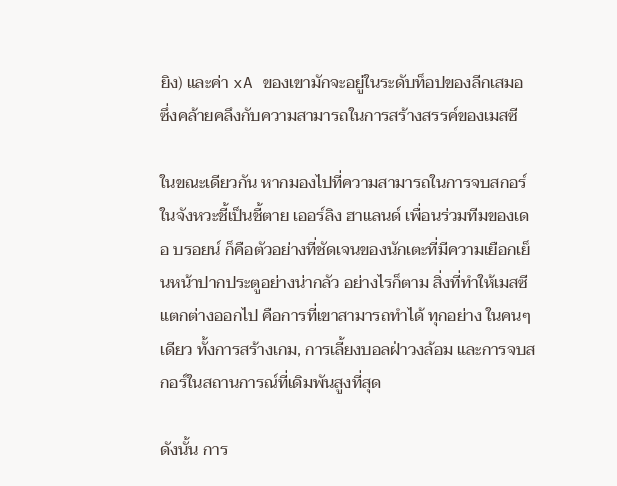ยิง) และค่า xA ของเขามักจะอยู่ในระดับท็อปของลีกเสมอ ซึ่งคล้ายคลึงกับความสามารถในการสร้างสรรค์ของเมสซี

ในขณะเดียวกัน หากมองไปที่ความสามารถในการจบสกอร์ในจังหวะชี้เป็นชี้ตาย เออร์ลิง ฮาแลนด์ เพื่อนร่วมทีมของเดอ บรอยน์ ก็คือตัวอย่างที่ชัดเจนของนักเตะที่มีความเยือกเย็นหน้าปากประตูอย่างน่ากลัว อย่างไรก็ตาม สิ่งที่ทำให้เมสซีแตกต่างออกไป คือการที่เขาสามารถทำได้ ทุกอย่าง ในคนๆ เดียว ทั้งการสร้างเกม, การเลี้ยงบอลฝ่าวงล้อม และการจบสกอร์ในสถานการณ์ที่เดิมพันสูงที่สุด

ดังนั้น การ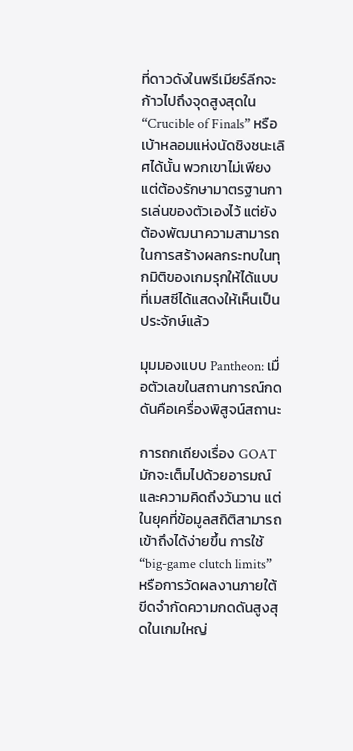ที่ดาวดังในพรีเมียร์ลีกจะก้าวไปถึงจุดสูงสุดใน “Crucible of Finals” หรือเบ้าหลอมแห่งนัดชิงชนะเลิศได้นั้น พวกเขาไม่เพียงแต่ต้องรักษามาตรฐานการเล่นของตัวเองไว้ แต่ยังต้องพัฒนาความสามารถในการสร้างผลกระทบในทุกมิติของเกมรุกให้ได้แบบที่เมสซีได้แสดงให้เห็นเป็นประจักษ์แล้ว

มุมมองแบบ Pantheon: เมื่อตัวเลขในสถานการณ์กดดันคือเครื่องพิสูจน์สถานะ

การถกเถียงเรื่อง GOAT มักจะเต็มไปด้วยอารมณ์และความคิดถึงวันวาน แต่ในยุคที่ข้อมูลสถิติสามารถเข้าถึงได้ง่ายขึ้น การใช้ “big-game clutch limits” หรือการวัดผลงานภายใต้ขีดจำกัดความกดดันสูงสุดในเกมใหญ่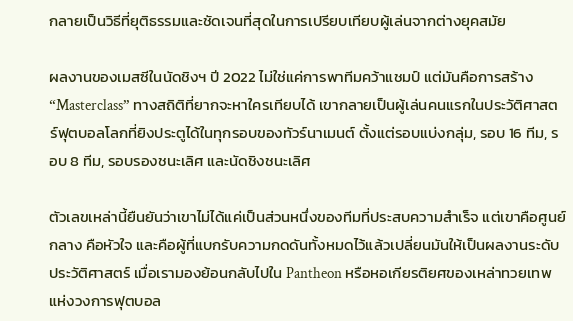กลายเป็นวิธีที่ยุติธรรมและชัดเจนที่สุดในการเปรียบเทียบผู้เล่นจากต่างยุคสมัย

ผลงานของเมสซีในนัดชิงฯ ปี 2022 ไม่ใช่แค่การพาทีมคว้าแชมป์ แต่มันคือการสร้าง “Masterclass” ทางสถิติที่ยากจะหาใครเทียบได้ เขากลายเป็นผู้เล่นคนแรกในประวัติศาสตร์ฟุตบอลโลกที่ยิงประตูได้ในทุกรอบของทัวร์นาเมนต์ ตั้งแต่รอบแบ่งกลุ่ม, รอบ 16 ทีม, รอบ 8 ทีม, รอบรองชนะเลิศ และนัดชิงชนะเลิศ

ตัวเลขเหล่านี้ยืนยันว่าเขาไม่ได้แค่เป็นส่วนหนึ่งของทีมที่ประสบความสำเร็จ แต่เขาคือศูนย์กลาง คือหัวใจ และคือผู้ที่แบกรับความกดดันทั้งหมดไว้แล้วเปลี่ยนมันให้เป็นผลงานระดับประวัติศาสตร์ เมื่อเรามองย้อนกลับไปใน Pantheon หรือหอเกียรติยศของเหล่าทวยเทพแห่งวงการฟุตบอล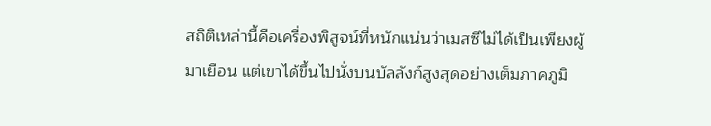สถิติเหล่านี้คือเครื่องพิสูจน์ที่หนักแน่นว่าเมสซีไม่ได้เป็นเพียงผู้มาเยือน แต่เขาได้ขึ้นไปนั่งบนบัลลังก์สูงสุดอย่างเต็มภาคภูมิ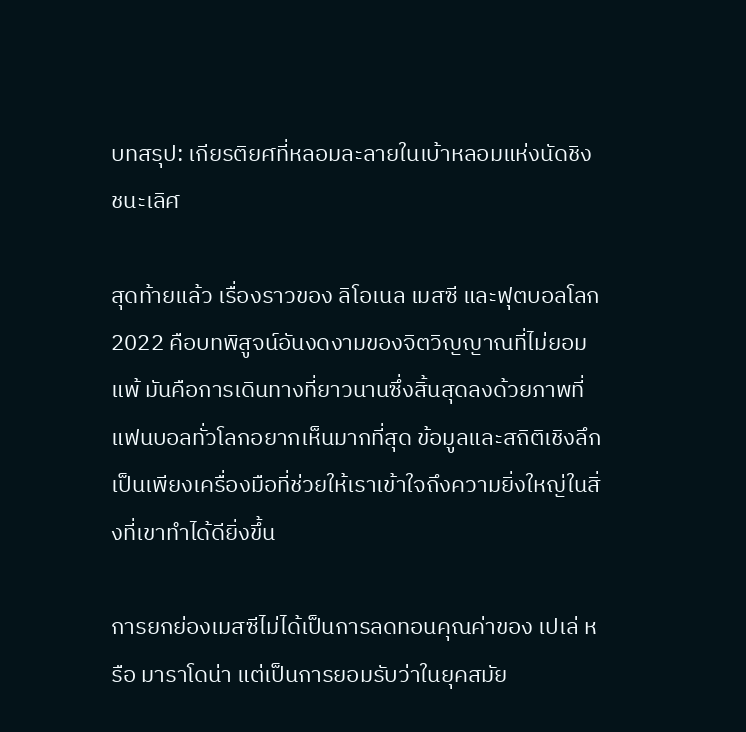บทสรุป: เกียรติยศที่หลอมละลายในเบ้าหลอมแห่งนัดชิงชนะเลิศ

สุดท้ายแล้ว เรื่องราวของ ลิโอเนล เมสซี และฟุตบอลโลก 2022 คือบทพิสูจน์อันงดงามของจิตวิญญาณที่ไม่ยอมแพ้ มันคือการเดินทางที่ยาวนานซึ่งสิ้นสุดลงด้วยภาพที่แฟนบอลทั่วโลกอยากเห็นมากที่สุด ข้อมูลและสถิติเชิงลึกเป็นเพียงเครื่องมือที่ช่วยให้เราเข้าใจถึงความยิ่งใหญ่ในสิ่งที่เขาทำได้ดียิ่งขึ้น

การยกย่องเมสซีไม่ได้เป็นการลดทอนคุณค่าของ เปเล่ หรือ มาราโดน่า แต่เป็นการยอมรับว่าในยุคสมัย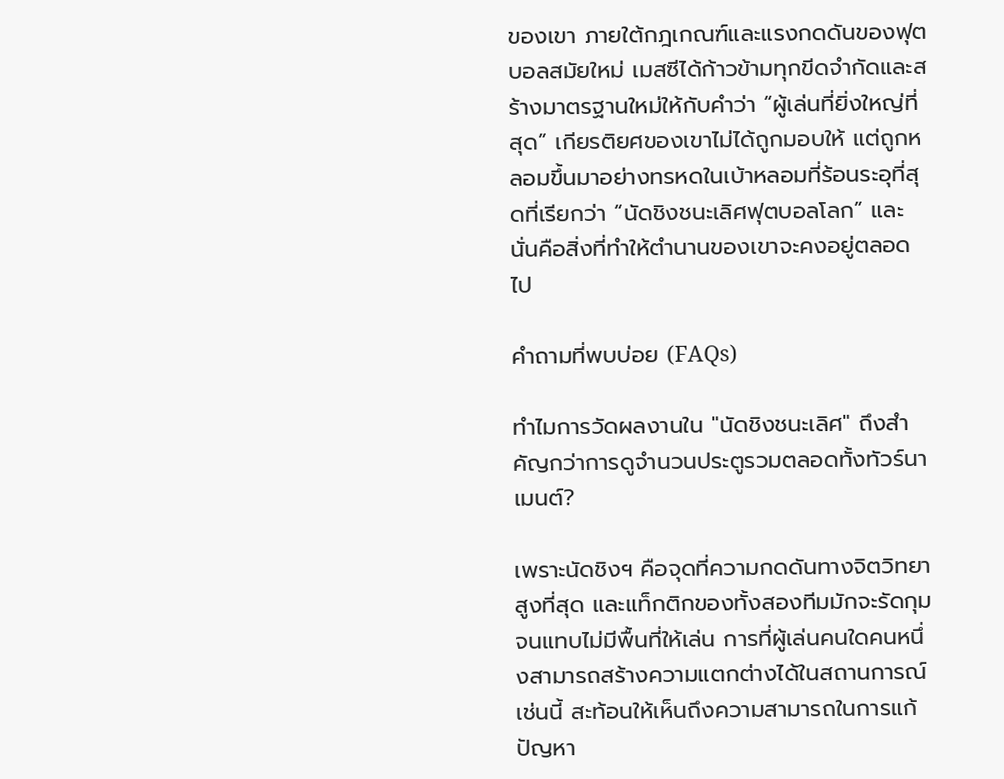ของเขา ภายใต้กฎเกณฑ์และแรงกดดันของฟุตบอลสมัยใหม่ เมสซีได้ก้าวข้ามทุกขีดจำกัดและสร้างมาตรฐานใหม่ให้กับคำว่า “ผู้เล่นที่ยิ่งใหญ่ที่สุด” เกียรติยศของเขาไม่ได้ถูกมอบให้ แต่ถูกหลอมขึ้นมาอย่างทรหดในเบ้าหลอมที่ร้อนระอุที่สุดที่เรียกว่า “นัดชิงชนะเลิศฟุตบอลโลก” และนั่นคือสิ่งที่ทำให้ตำนานของเขาจะคงอยู่ตลอดไป

คำถามที่พบบ่อย (FAQs)

ทำไมการวัดผลงานใน "นัดชิงชนะเลิศ" ถึงสำคัญกว่าการดูจำนวนประตูรวมตลอดทั้งทัวร์นาเมนต์?

เพราะนัดชิงฯ คือจุดที่ความกดดันทางจิตวิทยาสูงที่สุด และแท็กติกของทั้งสองทีมมักจะรัดกุมจนแทบไม่มีพื้นที่ให้เล่น การที่ผู้เล่นคนใดคนหนึ่งสามารถสร้างความแตกต่างได้ในสถานการณ์เช่นนี้ สะท้อนให้เห็นถึงความสามารถในการแก้ปัญหา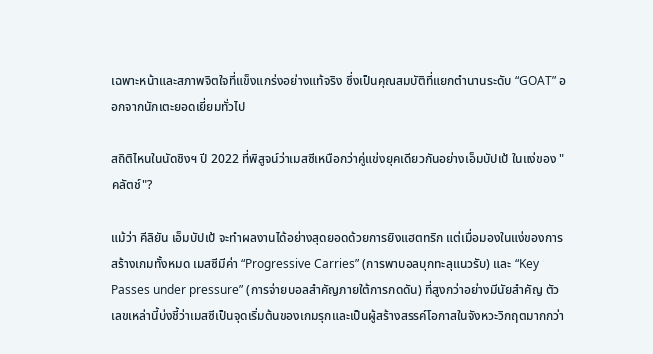เฉพาะหน้าและสภาพจิตใจที่แข็งแกร่งอย่างแท้จริง ซึ่งเป็นคุณสมบัติที่แยกตำนานระดับ “GOAT” ออกจากนักเตะยอดเยี่ยมทั่วไป

สถิติไหนในนัดชิงฯ ปี 2022 ที่พิสูจน์ว่าเมสซีเหนือกว่าคู่แข่งยุคเดียวกันอย่างเอ็มบัปเป้ ในแง่ของ "คลัตช์"?

แม้ว่า คีลิยัน เอ็มบัปเป้ จะทำผลงานได้อย่างสุดยอดด้วยการยิงแฮตทริก แต่เมื่อมองในแง่ของการสร้างเกมทั้งหมด เมสซีมีค่า “Progressive Carries” (การพาบอลบุกทะลุแนวรับ) และ “Key Passes under pressure” (การจ่ายบอลสำคัญภายใต้การกดดัน) ที่สูงกว่าอย่างมีนัยสำคัญ ตัวเลขเหล่านี้บ่งชี้ว่าเมสซีเป็นจุดเริ่มต้นของเกมรุกและเป็นผู้สร้างสรรค์โอกาสในจังหวะวิกฤตมากกว่า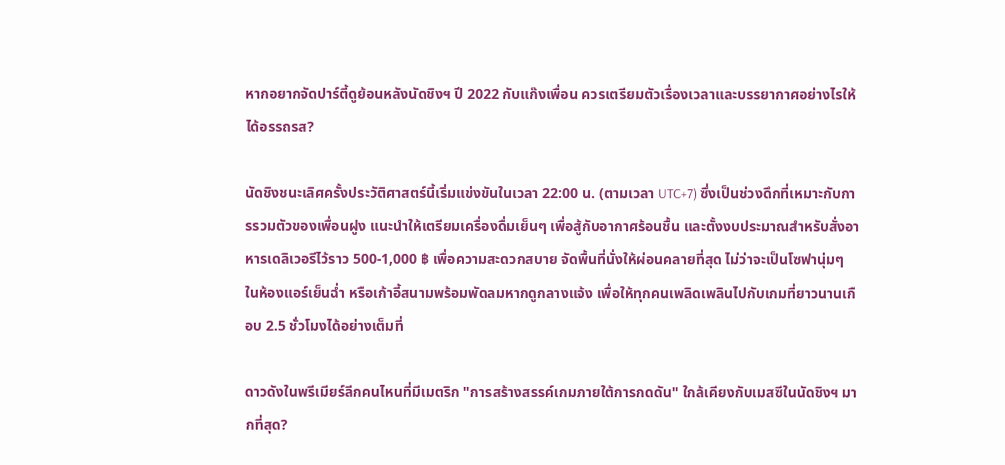หากอยากจัดปาร์ตี้ดูย้อนหลังนัดชิงฯ ปี 2022 กับแก๊งเพื่อน ควรเตรียมตัวเรื่องเวลาและบรรยากาศอย่างไรให้ได้อรรถรส?

นัดชิงชนะเลิศครั้งประวัติศาสตร์นี้เริ่มแข่งขันในเวลา 22:00 น. (ตามเวลา UTC+7) ซึ่งเป็นช่วงดึกที่เหมาะกับการรวมตัวของเพื่อนฝูง แนะนำให้เตรียมเครื่องดื่มเย็นๆ เพื่อสู้กับอากาศร้อนชื้น และตั้งงบประมาณสำหรับสั่งอาหารเดลิเวอรีไว้ราว 500-1,000 ฿ เพื่อความสะดวกสบาย จัดพื้นที่นั่งให้ผ่อนคลายที่สุด ไม่ว่าจะเป็นโซฟานุ่มๆ ในห้องแอร์เย็นฉ่ำ หรือเก้าอี้สนามพร้อมพัดลมหากดูกลางแจ้ง เพื่อให้ทุกคนเพลิดเพลินไปกับเกมที่ยาวนานเกือบ 2.5 ชั่วโมงได้อย่างเต็มที่

ดาวดังในพรีเมียร์ลีกคนไหนที่มีเมตริก "การสร้างสรรค์เกมภายใต้การกดดัน" ใกล้เคียงกับเมสซีในนัดชิงฯ มากที่สุด?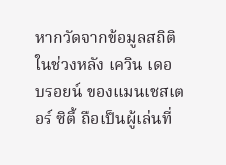หากวัดจากข้อมูลสถิติในช่วงหลัง เควิน เดอ บรอยน์ ของแมนเชสเตอร์ ซิตี้ ถือเป็นผู้เล่นที่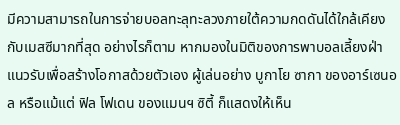มีความสามารถในการจ่ายบอลทะลุทะลวงภายใต้ความกดดันได้ใกล้เคียงกับเมสซีมากที่สุด อย่างไรก็ตาม หากมองในมิติของการพาบอลเลี้ยงฝ่าแนวรับเพื่อสร้างโอกาสด้วยตัวเอง ผู้เล่นอย่าง บูกาโย ซากา ของอาร์เซนอล หรือแม้แต่ ฟิล โฟเดน ของแมนฯ ซิตี้ ก็แสดงให้เห็น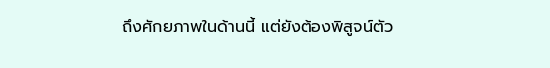ถึงศักยภาพในด้านนี้ แต่ยังต้องพิสูจน์ตัว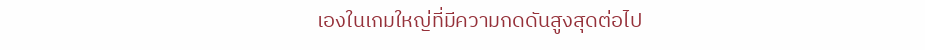เองในเกมใหญ่ที่มีความกดดันสูงสุดต่อไป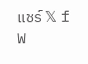แชร์ 𝕏 f W